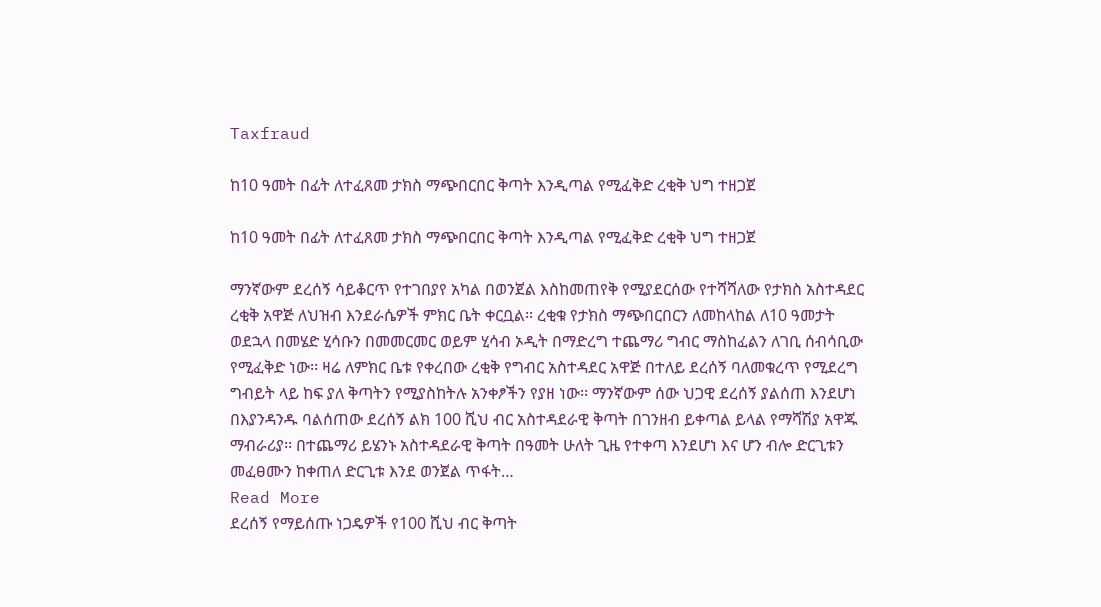Taxfraud

ከ10 ዓመት በፊት ለተፈጸመ ታክስ ማጭበርበር ቅጣት እንዲጣል የሚፈቅድ ረቂቅ ህግ ተዘጋጀ

ከ10 ዓመት በፊት ለተፈጸመ ታክስ ማጭበርበር ቅጣት እንዲጣል የሚፈቅድ ረቂቅ ህግ ተዘጋጀ

ማንኛውም ደረሰኝ ሳይቆርጥ የተገበያየ አካል በወንጀል እስከመጠየቅ የሚያደርሰው የተሻሻለው የታክስ አስተዳደር ረቂቅ አዋጅ ለህዝብ እንደራሴዎች ምክር ቤት ቀርቧል፡፡ ረቂቁ የታክስ ማጭበርበርን ለመከላከል ለ10 ዓመታት ወደኋላ በመሄድ ሂሳቡን በመመርመር ወይም ሂሳብ ኦዲት በማድረግ ተጨማሪ ግብር ማስከፈልን ለገቢ ሰብሳቢው የሚፈቅድ ነው፡፡ ዛሬ ለምክር ቤቱ የቀረበው ረቂቅ የግብር አስተዳደር አዋጅ በተለይ ደረሰኝ ባለመቁረጥ የሚደረግ ግብይት ላይ ከፍ ያለ ቅጣትን የሚያስከትሉ አንቀፆችን የያዘ ነው፡፡ ማንኛውም ሰው ህጋዊ ደረሰኝ ያልሰጠ እንደሆነ በእያንዳንዱ ባልሰጠው ደረሰኝ ልክ 100 ሺህ ብር አስተዳደራዊ ቅጣት በገንዘብ ይቀጣል ይላል የማሻሽያ አዋጁ ማብራሪያ፡፡ በተጨማሪ ይሄንኑ አስተዳደራዊ ቅጣት በዓመት ሁለት ጊዜ የተቀጣ እንደሆነ እና ሆን ብሎ ድርጊቱን መፈፀሙን ከቀጠለ ድርጊቱ እንደ ወንጀል ጥፋት…
Read More
ደረሰኝ የማይሰጡ ነጋዴዎች የ100 ሺህ ብር ቅጣት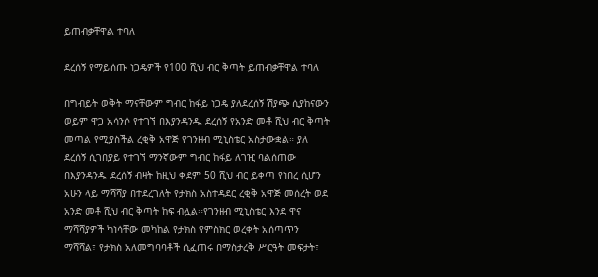ይጠብቃቸዋል ተባለ

ደረሰኝ የማይሰጡ ነጋዴዎች የ100 ሺህ ብር ቅጣት ይጠብቃቸዋል ተባለ

በግብይት ወቅት ማናቸውም ግብር ከፋይ ነጋዴ ያለደረሰኝ ሽያጭ ሲያከናውን ወይም ዋጋ አሳንሶ የተገኘ በእያንዳንዱ ደረሰኝ የአንድ መቶ ሺህ ብር ቅጣት መጣል የሚያስችል ረቂቅ አዋጅ የገንዘብ ሚኒስቴር አስታውቋል። ያለ ደረሰኝ ሲገበያይ የተገኘ ማንኛውም ግብር ከፋይ ለገዢ ባልሰጠው በእያንዳንዱ ደረሰኝ ብዛት ከዚህ ቀደም 50 ሺህ ብር ይቀጣ የነበረ ሲሆን አሁን ላይ ማሻሻያ በተደረገለት የታክስ አስተዳደር ረቂቅ አዋጅ መሰረት ወደ አንድ መቶ ሺህ ብር ቅጣት ከፍ ብሏል።የገንዘብ ሚኒስቴር እንደ ዋና ማሻሻያዎች ካነሳቸው መካከል የታክስ የምስክር ወረቀት አሰጣጥን ማሻሻል፣ የታክስ አለመግባባቶች ሲፈጠሩ በማስታረቅ ሥርዓት መፍታት፣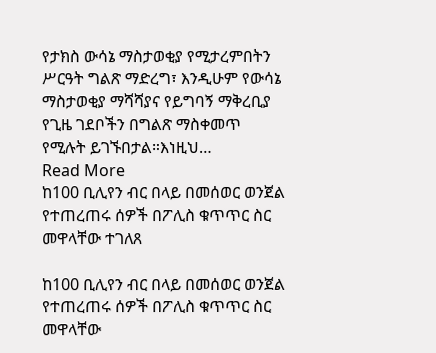የታክስ ውሳኔ ማስታወቂያ የሚታረምበትን ሥርዓት ግልጽ ማድረግ፣ እንዲሁም የውሳኔ ማስታወቂያ ማሻሻያና የይግባኝ ማቅረቢያ የጊዜ ገደቦችን በግልጽ ማስቀመጥ የሚሉት ይገኙበታል።እነዚህ…
Read More
ከ100 ቢሊየን ብር በላይ በመሰወር ወንጀል የተጠረጠሩ ሰዎች በፖሊስ ቁጥጥር ስር መዋላቸው ተገለጸ

ከ100 ቢሊየን ብር በላይ በመሰወር ወንጀል የተጠረጠሩ ሰዎች በፖሊስ ቁጥጥር ስር መዋላቸው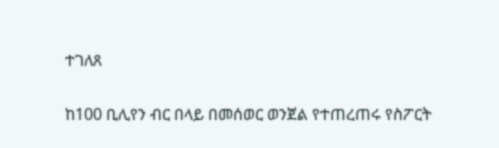ተገለጸ

ከ100 ቢሊየን ብር በላይ በመሰወር ወንጀል የተጠረጠሩ የስፖርት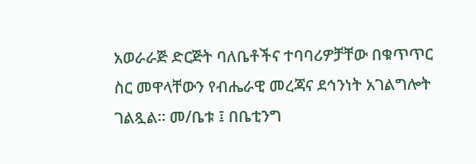አወራራጅ ድርጅት ባለቤቶችና ተባባሪዎቻቸው በቁጥጥር ስር መዋላቸውን የብሔራዊ መረጃና ደኅንነት አገልግሎት ገልጿል። መ/ቤቱ ፤ በቤቲንግ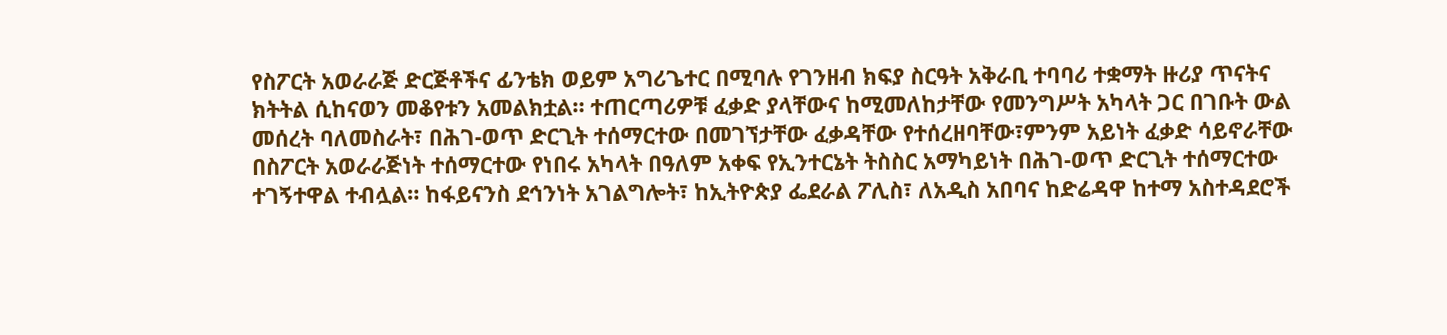የስፖርት አወራራጅ ድርጅቶችና ፊንቴክ ወይም አግሪጌተር በሚባሉ የገንዘብ ክፍያ ስርዓት አቅራቢ ተባባሪ ተቋማት ዙሪያ ጥናትና ክትትል ሲከናወን መቆየቱን አመልክቷል። ተጠርጣሪዎቹ ፈቃድ ያላቸውና ከሚመለከታቸው የመንግሥት አካላት ጋር በገቡት ውል መሰረት ባለመስራት፣ በሕገ-ወጥ ድርጊት ተሰማርተው በመገኘታቸው ፈቃዳቸው የተሰረዘባቸው፣ምንም አይነት ፈቃድ ሳይኖራቸው በስፖርት አወራራጅነት ተሰማርተው የነበሩ አካላት በዓለም አቀፍ የኢንተርኔት ትስስር አማካይነት በሕገ-ወጥ ድርጊት ተሰማርተው ተገኝተዋል ተብሏል። ከፋይናንስ ደኅንነት አገልግሎት፣ ከኢትዮጵያ ፌደራል ፖሊስ፣ ለአዲስ አበባና ከድሬዳዋ ከተማ አስተዳደሮች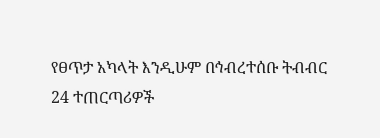የፀጥታ አካላት እንዲሁም በኅብረተሰቡ ትብብር 24 ተጠርጣሪዎች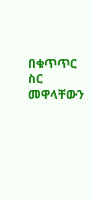በቁጥጥር ስር መዋላቸውን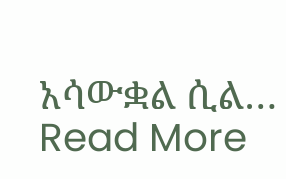አሳውቋል ሲል…
Read More